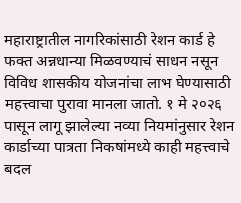महाराष्ट्रातील नागरिकांसाठी रेशन कार्ड हे फक्त अन्नधान्या मिळवण्याचं साधन नसून विविध शासकीय योजनांचा लाभ घेण्यासाठी महत्त्वाचा पुरावा मानला जातो. १ मे २०२६ पासून लागू झालेल्या नव्या नियमांनुसार रेशन कार्डाच्या पात्रता निकषांमध्ये काही महत्त्वाचे बदल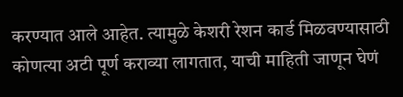करण्यात आले आहेत. त्यामुळे केशरी रेशन कार्ड मिळवण्यासाठी कोणत्या अटी पूर्ण कराव्या लागतात, याची माहिती जाणून घेणं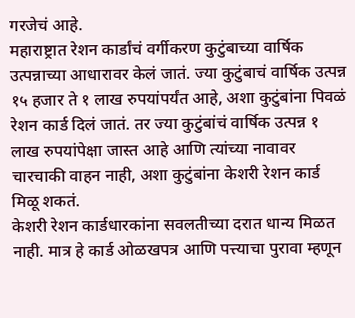गरजेचं आहे.
महाराष्ट्रात रेशन कार्डांचं वर्गीकरण कुटुंबाच्या वार्षिक उत्पन्नाच्या आधारावर केलं जातं. ज्या कुटुंबाचं वार्षिक उत्पन्न १५ हजार ते १ लाख रुपयांपर्यंत आहे, अशा कुटुंबांना पिवळं रेशन कार्ड दिलं जातं. तर ज्या कुटुंबांचं वार्षिक उत्पन्न १ लाख रुपयांपेक्षा जास्त आहे आणि त्यांच्या नावावर चारचाकी वाहन नाही, अशा कुटुंबांना केशरी रेशन कार्ड मिळू शकतं.
केशरी रेशन कार्डधारकांना सवलतीच्या दरात धान्य मिळत नाही. मात्र हे कार्ड ओळखपत्र आणि पत्त्याचा पुरावा म्हणून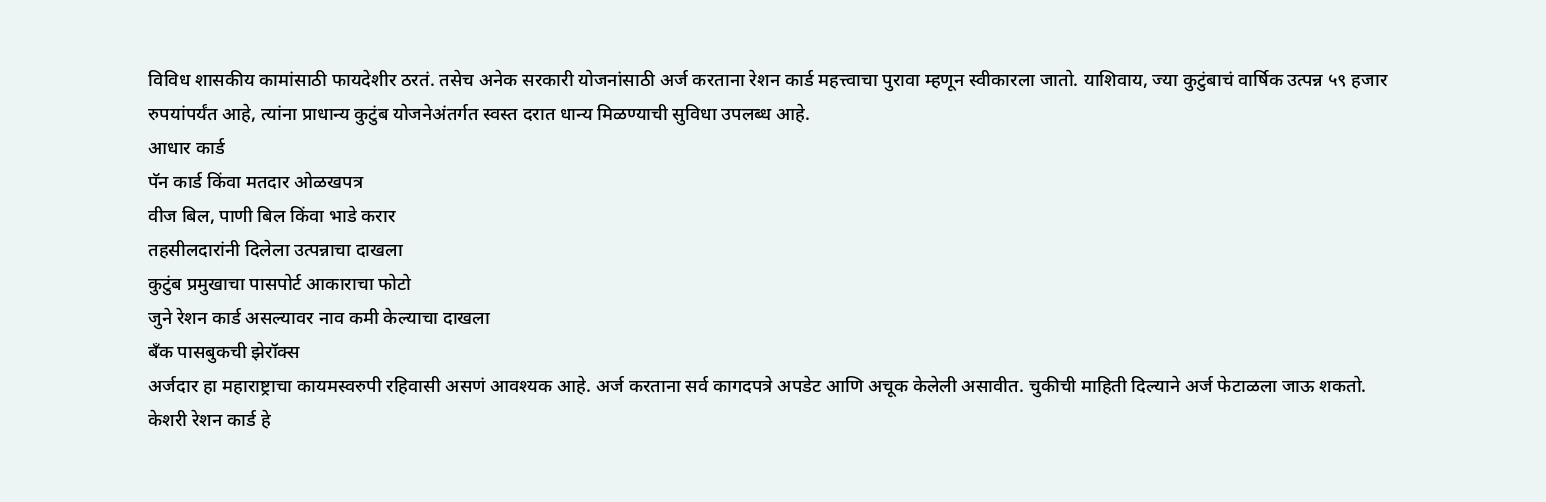विविध शासकीय कामांसाठी फायदेशीर ठरतं. तसेच अनेक सरकारी योजनांसाठी अर्ज करताना रेशन कार्ड महत्त्वाचा पुरावा म्हणून स्वीकारला जातो. याशिवाय, ज्या कुटुंबाचं वार्षिक उत्पन्न ५९ हजार रुपयांपर्यंत आहे, त्यांना प्राधान्य कुटुंब योजनेअंतर्गत स्वस्त दरात धान्य मिळण्याची सुविधा उपलब्ध आहे.
आधार कार्ड
पॅन कार्ड किंवा मतदार ओळखपत्र
वीज बिल, पाणी बिल किंवा भाडे करार
तहसीलदारांनी दिलेला उत्पन्नाचा दाखला
कुटुंब प्रमुखाचा पासपोर्ट आकाराचा फोटो
जुने रेशन कार्ड असल्यावर नाव कमी केल्याचा दाखला
बँक पासबुकची झेरॉक्स
अर्जदार हा महाराष्ट्राचा कायमस्वरुपी रहिवासी असणं आवश्यक आहे. अर्ज करताना सर्व कागदपत्रे अपडेट आणि अचूक केलेली असावीत. चुकीची माहिती दिल्याने अर्ज फेटाळला जाऊ शकतो. केशरी रेशन कार्ड हे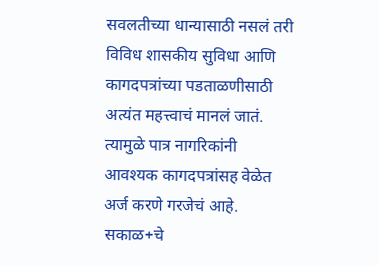सवलतीच्या धान्यासाठी नसलं तरी विविध शासकीय सुविधा आणि कागदपत्रांच्या पडताळणीसाठी अत्यंत महत्त्वाचं मानलं जातं. त्यामुळे पात्र नागरिकांनी आवश्यक कागदपत्रांसह वेळेत अर्ज करणे गरजेचं आहे.
सकाळ+चे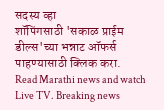सदस्य व्हा
शॉपिंगसाठी 'सकाळ प्राईम डील्स'च्या भन्नाट ऑफर्स पाहण्यासाठी क्लिक करा.
Read Marathi news and watch Live TV. Breaking news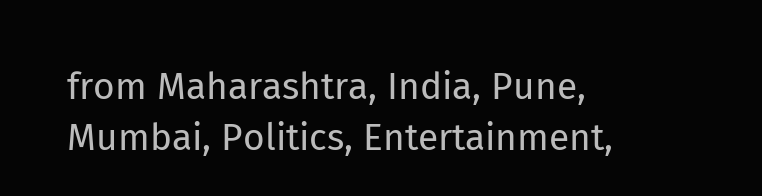from Maharashtra, India, Pune, Mumbai, Politics, Entertainment,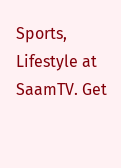Sports, Lifestyle at SaamTV. Get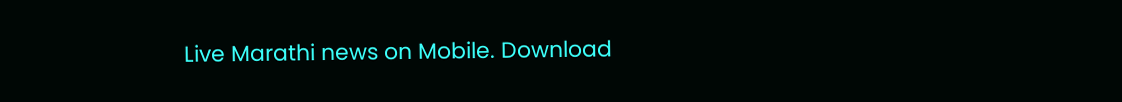Live Marathi news on Mobile. Download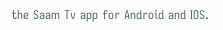the Saam Tv app for Android and IOS.